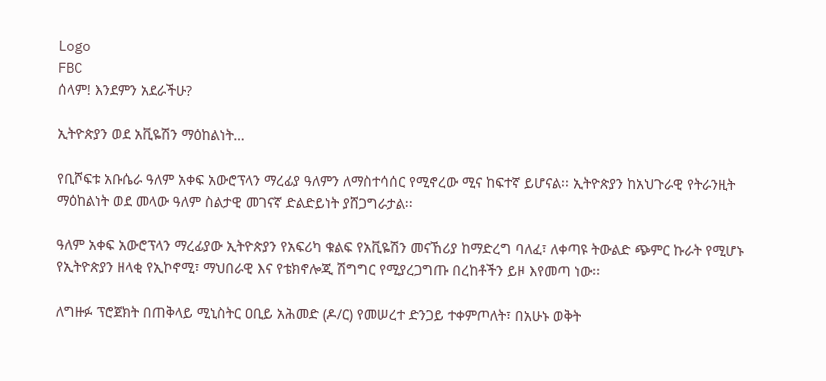Logo
FBC
ሰላም! እንደምን አደራችሁ?

ኢትዮጵያን ወደ አቪዬሽን ማዕከልነት…

የቢሾፍቱ አቡሴራ ዓለም አቀፍ አውሮፕላን ማረፊያ ዓለምን ለማስተሳሰር የሚኖረው ሚና ከፍተኛ ይሆናል፡፡ ኢትዮጵያን ከአህጉራዊ የትራንዚት ማዕከልነት ወደ መላው ዓለም ስልታዊ መገናኛ ድልድይነት ያሸጋግራታል፡፡

ዓለም አቀፍ አውሮፕላን ማረፊያው ኢትዮጵያን የአፍሪካ ቁልፍ የአቪዬሽን መናኸሪያ ከማድረግ ባለፈ፣ ለቀጣዩ ትውልድ ጭምር ኩራት የሚሆኑ የኢትዮጵያን ዘላቂ የኢኮኖሚ፣ ማህበራዊ እና የቴክኖሎጂ ሽግግር የሚያረጋግጡ በረከቶችን ይዞ እየመጣ ነው፡፡

ለግዙፉ ፕሮጀክት በጠቅላይ ሚኒስትር ዐቢይ አሕመድ (ዶ/ር) የመሠረተ ድንጋይ ተቀምጦለት፣ በአሁኑ ወቅት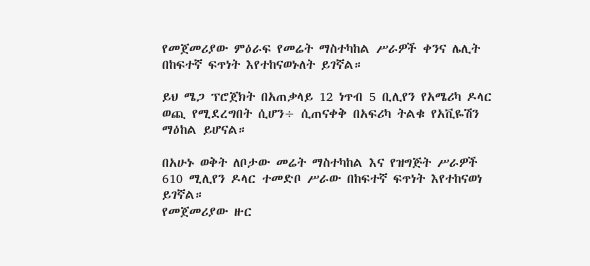የመጀመሪያው ምዕራፍ የመሬት ማስተካከል ሥራዎች ቀንና ሌሊት በከፍተኛ ፍጥነት እየተከናወኑለት ይገኛል።

ይህ ሜጋ ፕሮጀክት በአጠቃላይ 12 ነጥብ 5 ቢሊየን የአሜሪካ ዶላር ወጪ የሚደረግበት ሲሆን÷ ሲጠናቀቅ በአፍሪካ ትልቁ የአቪዬሽን ማዕከል ይሆናል።

በአሁኑ ወቅት ለቦታው መሬት ማስተካከል እና የዝግጅት ሥራዎች 610 ሚሊየን ዶላር ተመድቦ ሥራው በከፍተኛ ፍጥነት እየተከናወነ ይገኛል።
የመጀመሪያው ዙር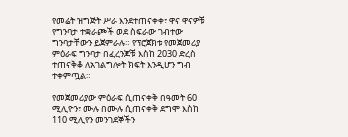የመሬት ዝግጅት ሥራ እንደተጠናቀቀ፣ ዋና ዋናዎቹ የግንባታ ተቋራጮች ወደ ስፍራው ገብተው ግንባታቸውን ይጀምራሉ። የፕሮጀክቱ የመጀመሪያ ምዕራፍ ግንባታ በፈረንጆቹ እስከ 2030 ድረስ ተጠናቅቆ ለአገልግሎት ክፍት እንዲሆን ግብ ተቀምጧል።

የመጀመሪያው ምዕራፍ ሲጠናቀቅ በዓመት 60 ሚሊዮን፣ ሙሉ በሙሉ ሲጠናቀቅ ደግሞ እስከ 110 ሚሊየን መንገደኞችን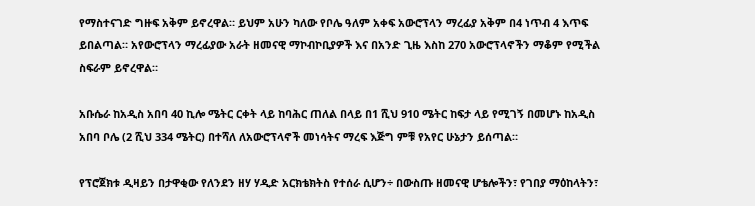የማስተናገድ ግዙፍ አቅም ይኖረዋል። ይህም አሁን ካለው የቦሌ ዓለም አቀፍ አውሮፕላን ማረፊያ አቅም በ4 ነጥብ 4 እጥፍ ይበልጣል። አየውሮፕላን ማረፊያው አራት ዘመናዊ ማኮብኮቢያዎች እና በአንድ ጊዜ እስከ 270 አውሮፕላኖችን ማቆም የሚችል ስፍራም ይኖረዋል።

አቡሴራ ከአዲስ አበባ 40 ኪሎ ሜትር ርቀት ላይ ከባሕር ጠለል በላይ በ1 ሺህ 910 ሜትር ከፍታ ላይ የሚገኝ በመሆኑ ከአዲስ አበባ ቦሌ (2 ሺህ 334 ሜትር) በተሻለ ለአውሮፕላኖች መነሳትና ማረፍ እጅግ ምቹ የአየር ሁኔታን ይሰጣል።

የፕሮጀክቱ ዲዛይን በታዋቂው የለንደን ዘሃ ሃዲድ አርክቴክትስ የተሰራ ሲሆን÷ በውስጡ ዘመናዊ ሆቴሎችን፣ የገበያ ማዕከላትን፣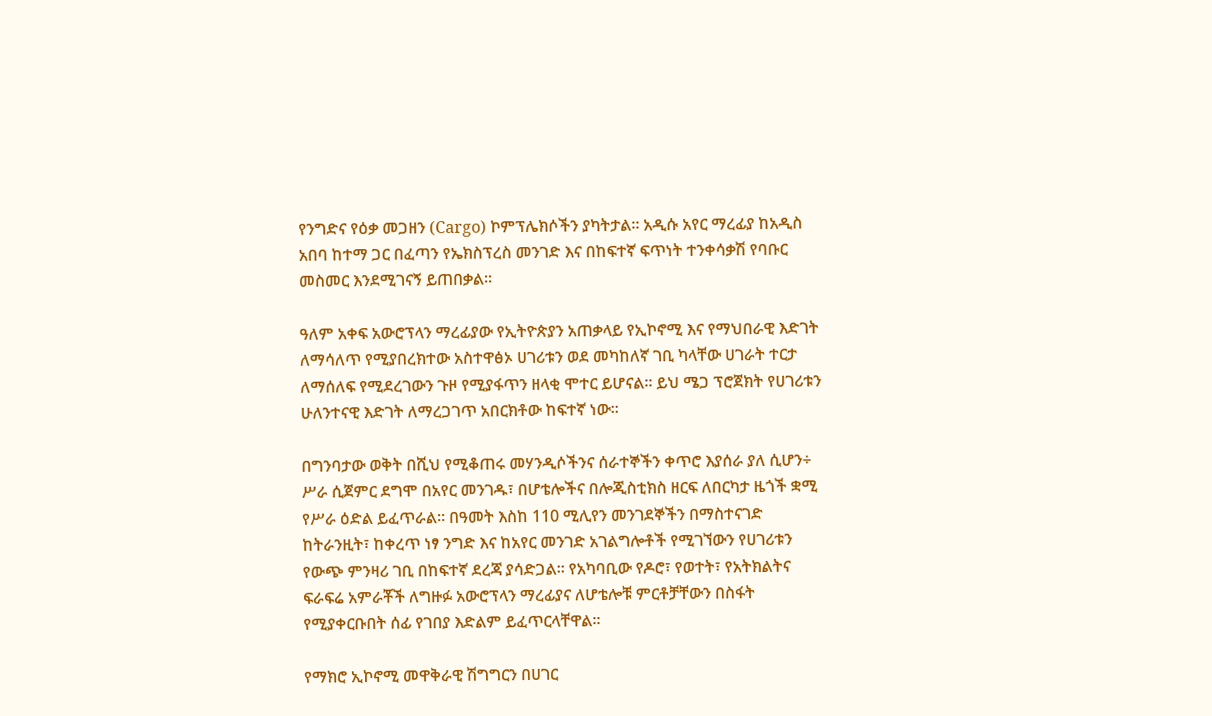የንግድና የዕቃ መጋዘን (Cargo) ኮምፕሌክሶችን ያካትታል። አዲሱ አየር ማረፊያ ከአዲስ አበባ ከተማ ጋር በፈጣን የኤክስፕረስ መንገድ እና በከፍተኛ ፍጥነት ተንቀሳቃሽ የባቡር መስመር እንደሚገናኝ ይጠበቃል፡፡

ዓለም አቀፍ አውሮፕላን ማረፊያው የኢትዮጵያን አጠቃላይ የኢኮኖሚ እና የማህበራዊ እድገት ለማሳለጥ የሚያበረክተው አስተዋፅኦ ሀገሪቱን ወደ መካከለኛ ገቢ ካላቸው ሀገራት ተርታ ለማሰለፍ የሚደረገውን ጉዞ የሚያፋጥን ዘላቂ ሞተር ይሆናል። ይህ ሜጋ ፕሮጀክት የሀገሪቱን ሁለንተናዊ እድገት ለማረጋገጥ አበርክቶው ከፍተኛ ነው፡፡

በግንባታው ወቅት በሺህ የሚቆጠሩ መሃንዲሶችንና ሰራተኞችን ቀጥሮ እያሰራ ያለ ሲሆን÷ ሥራ ሲጀምር ደግሞ በአየር መንገዱ፣ በሆቴሎችና በሎጂስቲክስ ዘርፍ ለበርካታ ዜጎች ቋሚ የሥራ ዕድል ይፈጥራል። በዓመት እስከ 110 ሚሊየን መንገደኞችን በማስተናገድ ከትራንዚት፣ ከቀረጥ ነፃ ንግድ እና ከአየር መንገድ አገልግሎቶች የሚገኘውን የሀገሪቱን የውጭ ምንዛሪ ገቢ በከፍተኛ ደረጃ ያሳድጋል። የአካባቢው የዶሮ፣ የወተት፣ የአትክልትና ፍራፍሬ አምራቾች ለግዙፉ አውሮፕላን ማረፊያና ለሆቴሎቹ ምርቶቻቸውን በስፋት የሚያቀርቡበት ሰፊ የገበያ እድልም ይፈጥርላቸዋል።

የማክሮ ኢኮኖሚ መዋቅራዊ ሽግግርን በሀገር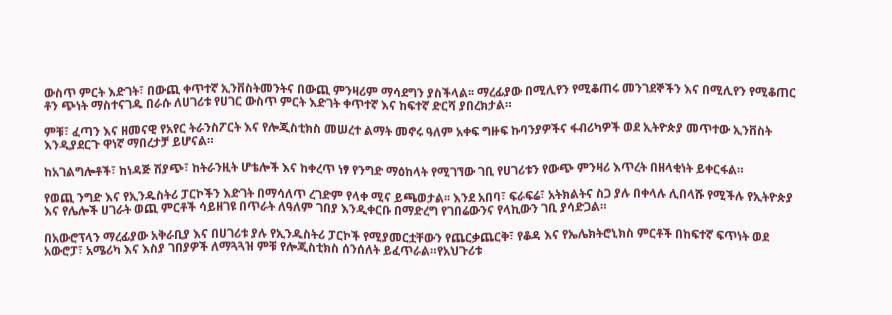ውስጥ ምርት እድገት፣ በውጪ ቀጥተኛ ኢንቨስትመንትና በውጪ ምንዛሪም ማሳደግን ያስችላል፡፡ ማረፊያው በሚሊየን የሚቆጠሩ መንገደኞችን እና በሚሊየን የሚቆጠር ቶን ጭነት ማስተናገዱ በራሱ ለሀገሪቱ የሀገር ውስጥ ምርት እድገት ቀጥተኛ እና ከፍተኛ ድርሻ ያበረክታል።

ምቹ፣ ፈጣን እና ዘመናዊ የአየር ትራንስፖርት እና የሎጂስቲክስ መሠረተ ልማት መኖሩ ዓለም አቀፍ ግዙፍ ኩባንያዎችና ፋብሪካዎች ወደ ኢትዮጵያ መጥተው ኢንቨስት እንዲያደርጉ ዋነኛ ማበረታቻ ይሆናል።

ከአገልግሎቶች፣ ከነዳጅ ሽያጭ፣ ከትራንዚት ሆቴሎች እና ከቀረጥ ነፃ የንግድ ማዕከላት የሚገኘው ገቢ የሀገሪቱን የውጭ ምንዛሪ እጥረት በዘላቂነት ይቀርፋል።

የወጪ ንግድ እና የኢንዱስትሪ ፓርኮችን እድገት በማሳለጥ ረገድም የላቀ ሚና ይጫወታል፡፡ እንደ አበባ፣ ፍራፍሬ፣ አትክልትና ስጋ ያሉ በቀላሉ ሊበላሹ የሚችሉ የኢትዮጵያ እና የሌሎች ሀገራት ወጪ ምርቶች ሳይዘገዩ በጥራት ለዓለም ገበያ እንዲቀርቡ በማድረግ የገበሬውንና የላኪውን ገቢ ያሳድጋል።

በአውሮፕላን ማረፊያው አቅራቢያ እና በሀገሪቱ ያሉ የኢንዱስትሪ ፓርኮች የሚያመርቷቸውን የጨርቃጨርቅ፣ የቆዳ እና የኤሌክትሮኒክስ ምርቶች በከፍተኛ ፍጥነት ወደ አውሮፓ፣ አሜሪካ እና እስያ ገበያዎች ለማጓጓዝ ምቹ የሎጂስቲክስ ሰንሰለት ይፈጥራል።የአህጉሪቱ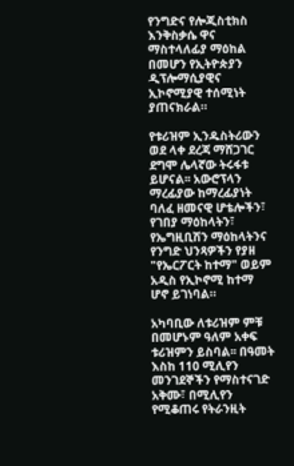የንግድና የሎጂስቲክስ እንቅስቃሴ ዋና ማስተላለፊያ ማዕከል በመሆን የኢትዮጵያን ዲፕሎማሲያዊና ኢኮኖሚያዊ ተሰሚነት ያጠናክራል።

የቱሪዝም ኢንዱስትሪውን ወደ ላቀ ደረጃ ማሸጋገር ደግሞ ሌላኛው ትሩፋቱ ይሆናል፡፡ አውሮፕላን ማረፊያው ከማረፊያነት ባለፈ ዘመናዊ ሆቴሎችን፣ የገበያ ማዕከላትን፣ የኤግዚቢሽን ማዕከላትንና የንግድ ህንጻዎችን የያዘ "የኤርፖርት ከተማ" ወይም አዲስ የኢኮኖሚ ከተማ ሆኖ ይገነባል።

አካባቢው ለቱሪዝም ምቹ በመሆኑም ዓለም አቀፍ ቱሪዝምን ይስባል፡፡ በዓመት እስከ 110 ሚሊየን መንገደኞችን የማስተናገድ አቅሙ፣ በሚሊየን የሚቆጠሩ የትራንዚት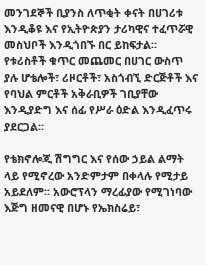መንገደኞች ቢያንስ ለጥቂት ቀናት በሀገሪቱ እንዲቆዩ እና የኢትዮጵያን ታሪካዊና ተፈጥሯዊ መስህቦች እንዲጎበኙ በር ይከፍታል።
የቱሪስቶች ቁጥር መጨመር በሀገር ውስጥ ያሉ ሆቴሎች፣ ሪዞርቶች፣ አስጎብኚ ድርጅቶች እና የባህል ምርቶች አቅራቢዎች ገቢያቸው እንዲያድግ እና ሰፊ የሥራ ዕድል እንዲፈጥሩ ያደርጋል።

የቴክኖሎጂ ሽግግር እና የሰው ኃይል ልማት ላይ የሚኖረው አንድምታም በቀላሉ የሚታይ አይደለም፡፡ አውሮፕላን ማረፊያው የሚገነባው እጅግ ዘመናዊ በሆኑ የኤክስሬይ፣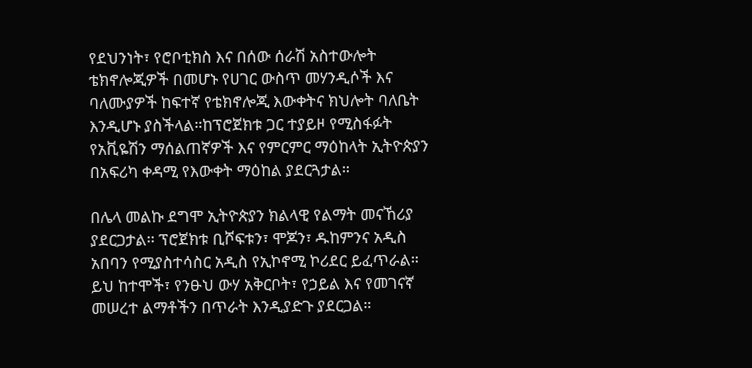የደህንነት፣ የሮቦቲክስ እና በሰው ሰራሽ አስተውሎት ቴክኖሎጂዎች በመሆኑ የሀገር ውስጥ መሃንዲሶች እና ባለሙያዎች ከፍተኛ የቴክኖሎጂ እውቀትና ክህሎት ባለቤት እንዲሆኑ ያስችላል።ከፕሮጀክቱ ጋር ተያይዞ የሚስፋፉት የአቪዬሽን ማሰልጠኛዎች እና የምርምር ማዕከላት ኢትዮጵያን በአፍሪካ ቀዳሚ የእውቀት ማዕከል ያደርጓታል።

በሌላ መልኩ ደግሞ ኢትዮጵያን ክልላዊ የልማት መናኸሪያ ያደርጋታል፡፡ ፕሮጀክቱ ቢሾፍቱን፣ ሞጆን፣ ዱከምንና አዲስ አበባን የሚያስተሳስር አዲስ የኢኮኖሚ ኮሪደር ይፈጥራል። ይህ ከተሞች፣ የንፁህ ውሃ አቅርቦት፣ የኃይል እና የመገናኛ መሠረተ ልማቶችን በጥራት እንዲያድጉ ያደርጋል።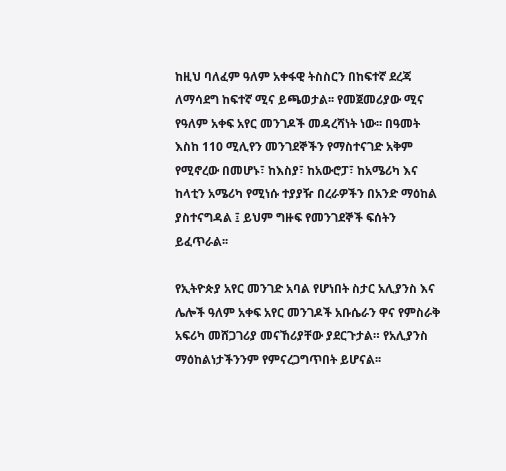ከዚህ ባለፈም ዓለም አቀፋዊ ትስስርን በከፍተኛ ደረጃ ለማሳደግ ከፍተኛ ሚና ይጫወታል፡፡ የመጀመሪያው ሚና የዓለም አቀፍ አየር መንገዶች መዳረሻነት ነው፡፡ በዓመት እስከ 110 ሚሊየን መንገደኞችን የማስተናገድ አቅም የሚኖረው በመሆኑ፣ ከእስያ፣ ከአውሮፓ፣ ከአሜሪካ እና ከላቲን አሜሪካ የሚነሱ ተያያዥ በረራዎችን በአንድ ማዕከል ያስተናግዳል ፤ ይህም ግዙፍ የመንገደኞች ፍሰትን ይፈጥራል፡፡

የኢትዮጵያ አየር መንገድ አባል የሆነበት ስታር አሊያንስ እና ሌሎች ዓለም አቀፍ አየር መንገዶች አቡሴራን ዋና የምስራቅ አፍሪካ መሸጋገሪያ መናኸሪያቸው ያደርጉታል። የአሊያንስ ማዕከልነታችንንም የምናረጋግጥበት ይሆናል፡፡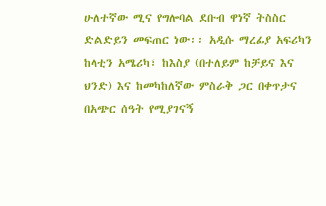ሁለተኛው ሚና የግሎባል ደቡብ ዋነኛ ትስስር ድልድይን መፍጠር ነው፡፡ አዲሱ ማረፊያ አፍሪካን ከላቲን አሜሪካ፣ ከእስያ (በተለይም ከቻይና እና ህንድ) እና ከመካከለኛው ምስራቅ ጋር በቀጥታና በአጭር ሰዓት የሚያገናኝ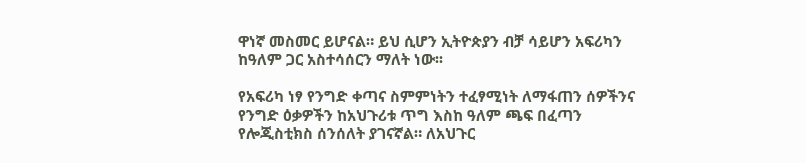ዋነኛ መስመር ይሆናል። ይህ ሲሆን ኢትዮጵያን ብቻ ሳይሆን አፍሪካን ከዓለም ጋር አስተሳሰርን ማለት ነው፡፡

የአፍሪካ ነፃ የንግድ ቀጣና ስምምነትን ተፈፃሚነት ለማፋጠን ሰዎችንና የንግድ ዕቃዎችን ከአህጉሪቱ ጥግ እስከ ዓለም ጫፍ በፈጣን የሎጂስቲክስ ሰንሰለት ያገናኛል። ለአህጉር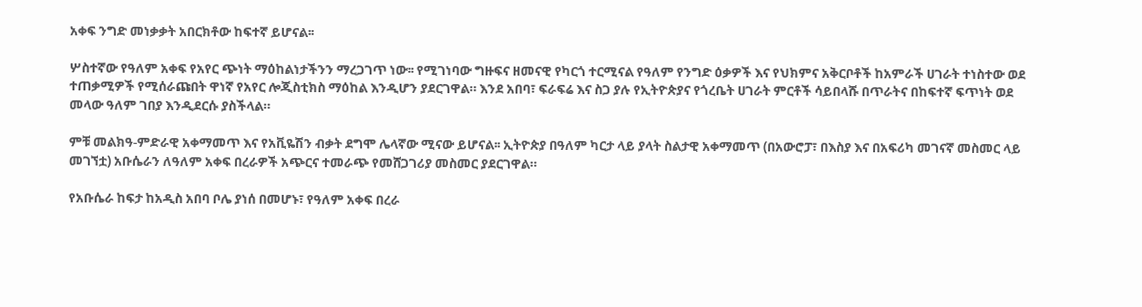አቀፍ ንግድ መነቃቃት አበርክቶው ከፍተኛ ይሆናል፡፡

ሦስተኛው የዓለም አቀፍ የአየር ጭነት ማዕከልነታችንን ማረጋገጥ ነው፡፡ የሚገነባው ግዙፍና ዘመናዊ የካርጎ ተርሚናል የዓለም የንግድ ዕቃዎች እና የህክምና አቅርቦቶች ከአምራች ሀገራት ተነስተው ወደ ተጠቃሚዎች የሚሰራጩበት ዋነኛ የአየር ሎጂስቲክስ ማዕከል እንዲሆን ያደርገዋል። እንደ አበባ፣ ፍራፍሬ እና ስጋ ያሉ የኢትዮጵያና የጎረቤት ሀገራት ምርቶች ሳይበላሹ በጥራትና በከፍተኛ ፍጥነት ወደ መላው ዓለም ገበያ እንዲደርሱ ያስችላል።

ምቹ መልክዓ-ምድራዊ አቀማመጥ እና የአቪዬሽን ብቃት ደግሞ ሌላኛው ሚናው ይሆናል፡፡ ኢትዮጵያ በዓለም ካርታ ላይ ያላት ስልታዊ አቀማመጥ (በአውሮፓ፣ በእስያ እና በአፍሪካ መገናኛ መስመር ላይ መገኘቷ) አቡሴራን ለዓለም አቀፍ በረራዎች አጭርና ተመራጭ የመሸጋገሪያ መስመር ያደርገዋል።

የአቡሴራ ከፍታ ከአዲስ አበባ ቦሌ ያነሰ በመሆኑ፣ የዓለም አቀፍ በረራ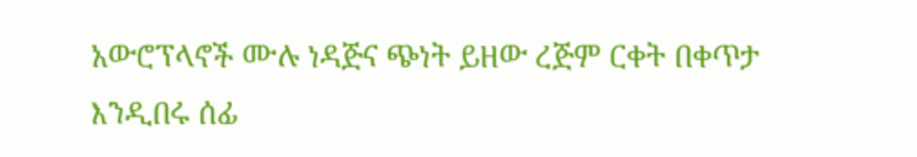አውሮፕላኖች ሙሉ ነዳጅና ጭነት ይዘው ረጅም ርቀት በቀጥታ እንዲበሩ ሰፊ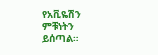የአቪዬሽን ምቹነትን ይሰጣል።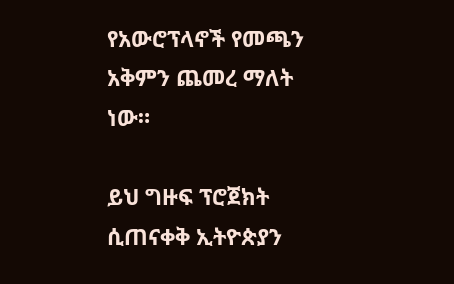የአውሮፕላኖች የመጫን አቅምን ጨመረ ማለት ነው።

ይህ ግዙፍ ፕሮጀክት ሲጠናቀቅ ኢትዮጵያን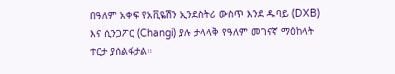በዓለም አቀፍ የአቪዬሽን ኢንደስትሪ ውስጥ እንደ ዱባይ (DXB) እና ሲንጋፖር (Changi) ያሉ ታላላቅ የዓለም መገናኛ ማዕከላት ተርታ ያሰልፋታል።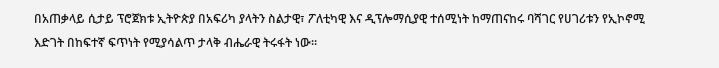በአጠቃላይ ሲታይ ፕሮጀክቱ ኢትዮጵያ በአፍሪካ ያላትን ስልታዊ፣ ፖለቲካዊ እና ዲፕሎማሲያዊ ተሰሚነት ከማጠናከሩ ባሻገር የሀገሪቱን የኢኮኖሚ እድገት በከፍተኛ ፍጥነት የሚያሳልጥ ታላቅ ብሔራዊ ትሩፋት ነው።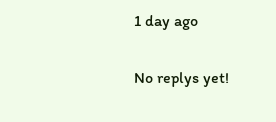1 day ago

No replys yet!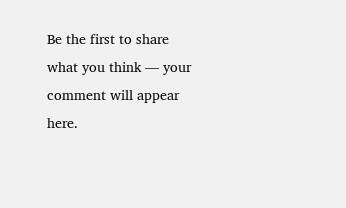Be the first to share what you think — your comment will appear here.